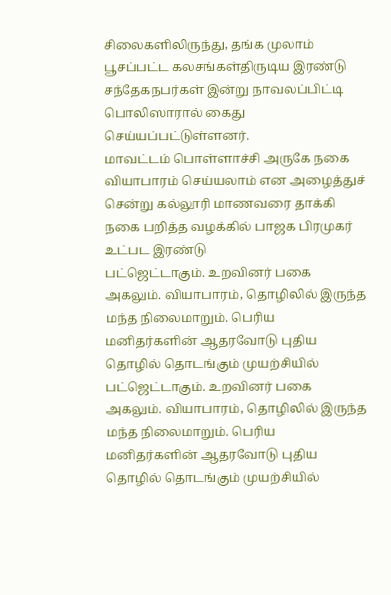சிலைகளிலிருந்து, தங்க முலாம் பூசப்பட்ட கலசங்கள்திருடிய இரண்டு சந்தேகநபர்கள் இன்று நாவலப்பிட்டி பொலிஸாரால் கைது செய்யப்பட்டுள்ளனர்.
மாவட்டம் பொள்ளாச்சி அருகே நகை வியாபாரம் செய்யலாம் என அழைத்துச் சென்று கல்லூரி மாணவரை தாக்கி நகை பறித்த வழக்கில் பாஜக பிரமுகர் உட்பட இரண்டு
பட்ஜெட்டாகும். உறவினர் பகை அகலும். வியாபாரம், தொழிலில் இருந்த மந்த நிலைமாறும். பெரிய மனிதர்களின் ஆதரவோடு புதிய தொழில் தொடங்கும் முயற்சியில்
பட்ஜெட்டாகும். உறவினர் பகை அகலும். வியாபாரம், தொழிலில் இருந்த மந்த நிலைமாறும். பெரிய மனிதர்களின் ஆதரவோடு புதிய தொழில் தொடங்கும் முயற்சியில்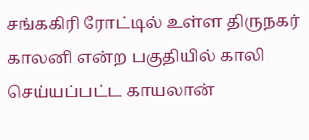சங்ககிரி ரோட்டில் உள்ள திருநகர் காலனி என்ற பகுதியில் காலி செய்யப்பட்ட காயலான்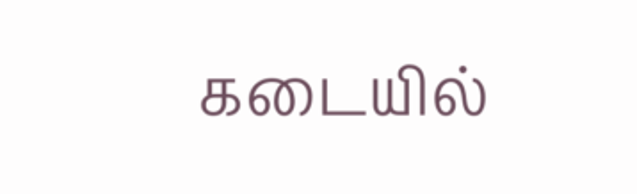கடையில்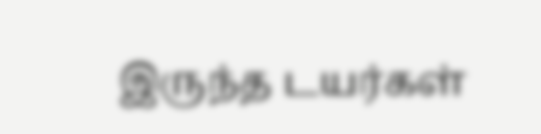இருந்த டயர்கள்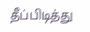தீப்பிடித்து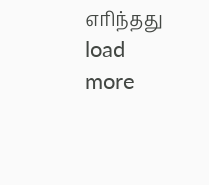எரிந்தது
load more